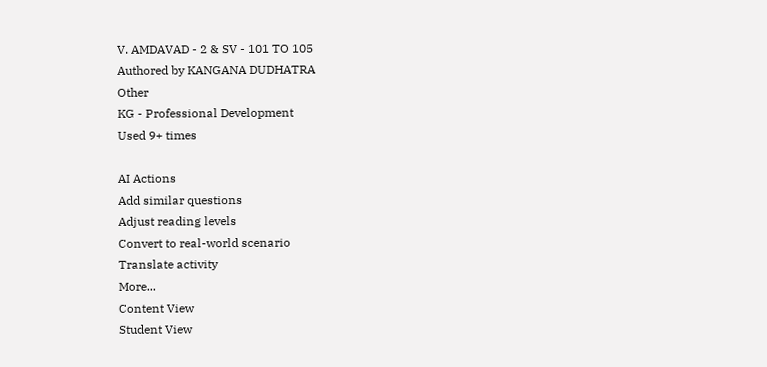V. AMDAVAD - 2 & SV - 101 TO 105
Authored by KANGANA DUDHATRA
Other
KG - Professional Development
Used 9+ times

AI Actions
Add similar questions
Adjust reading levels
Convert to real-world scenario
Translate activity
More...
Content View
Student View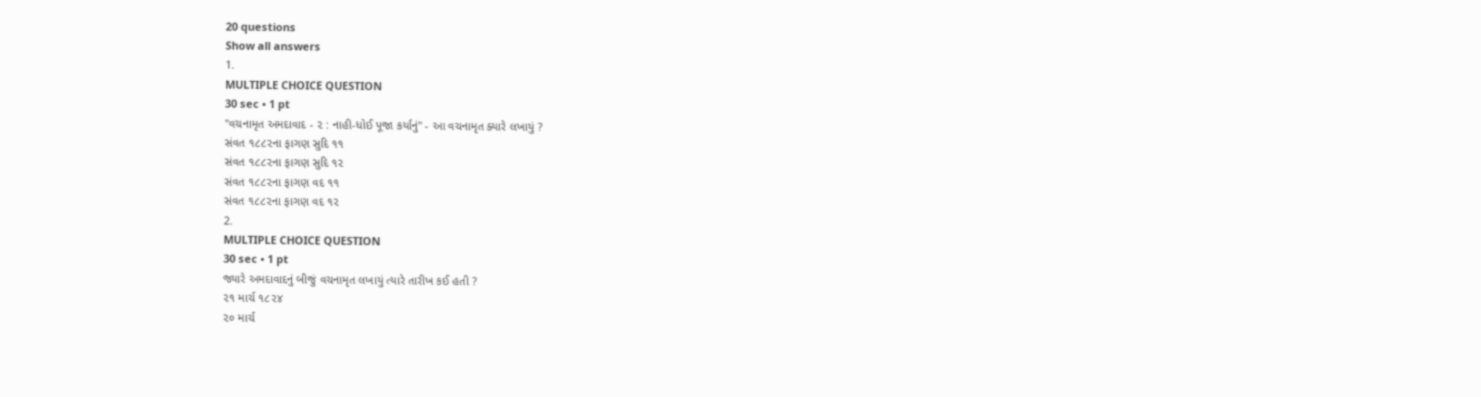20 questions
Show all answers
1.
MULTIPLE CHOICE QUESTION
30 sec • 1 pt
"વચનામૃત અમદાવાદ - ૨ : નાહી-ધોઈ પૂજા કર્યાનું" - આ વચનામૃત ક્યારે લખાયું ?
સંવત ૧૮૮૨ના ફાગણ સુદિ ૧૧
સંવત ૧૮૮૨ના ફાગણ સુદિ ૧૨
સંવત ૧૮૮૨ના ફાગણ વદ ૧૧
સંવત ૧૮૮૨ના ફાગણ વદ ૧૨
2.
MULTIPLE CHOICE QUESTION
30 sec • 1 pt
જ્યારે અમદાવાદનું બીજું વચનામૃત લખાયું ત્યારે તારીખ કઈ હતી ?
૨૧ માર્ચ ૧૮૨૪
૨૦ માર્ચ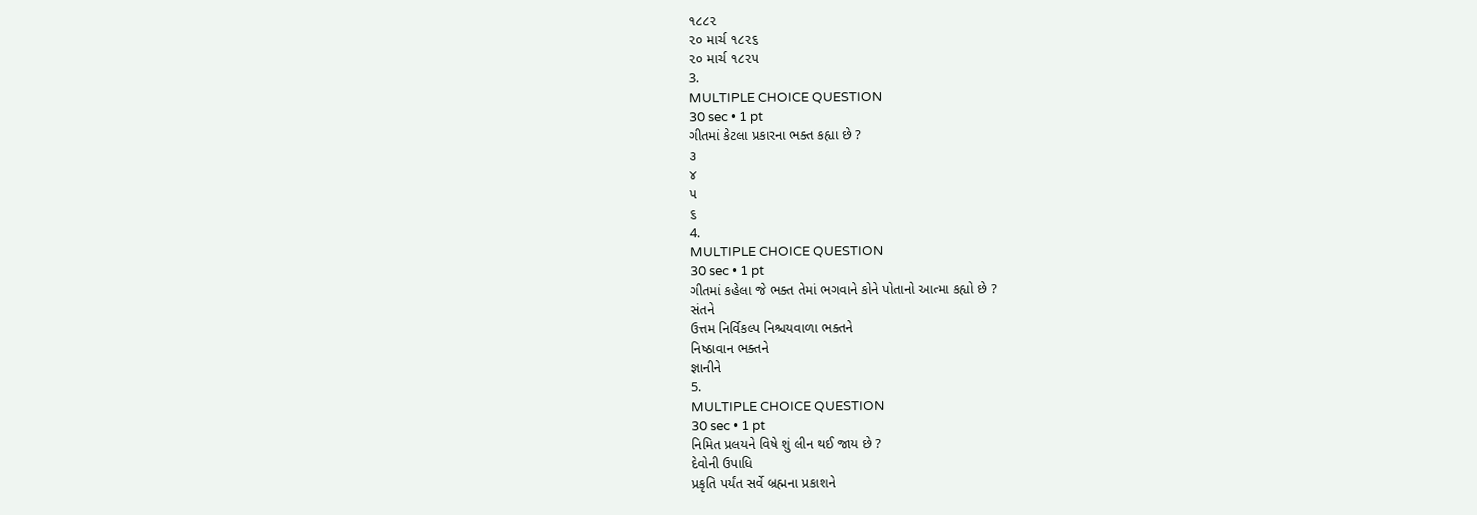૧૮૮૨
૨૦ માર્ચ ૧૮૨૬
૨૦ માર્ચ ૧૮૨૫
3.
MULTIPLE CHOICE QUESTION
30 sec • 1 pt
ગીતમાં કેટલા પ્રકારના ભક્ત કહ્યા છે ?
૩
૪
૫
૬
4.
MULTIPLE CHOICE QUESTION
30 sec • 1 pt
ગીતમાં કહેલા જે ભક્ત તેમાં ભગવાને કોને પોતાનો આત્મા કહ્યો છે ?
સંતને
ઉત્તમ નિર્વિકલ્પ નિશ્ચયવાળા ભક્તને
નિષ્ઠાવાન ભક્તને
જ્ઞાનીને
5.
MULTIPLE CHOICE QUESTION
30 sec • 1 pt
નિમિત પ્રલયને વિષે શું લીન થઈ જાય છે ?
દેવોની ઉપાધિ
પ્રકૃતિ પર્યંત સર્વે બ્રહ્મના પ્રકાશને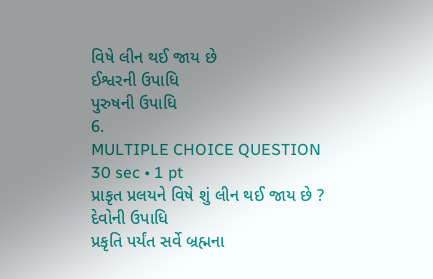વિષે લીન થઈ જાય છે
ઈશ્વરની ઉપાધિ
પુરુષની ઉપાધિ
6.
MULTIPLE CHOICE QUESTION
30 sec • 1 pt
પ્રાકૃત પ્રલયને વિષે શું લીન થઈ જાય છે ?
દેવોની ઉપાધિ
પ્રકૃતિ પર્યંત સર્વે બ્રહ્મના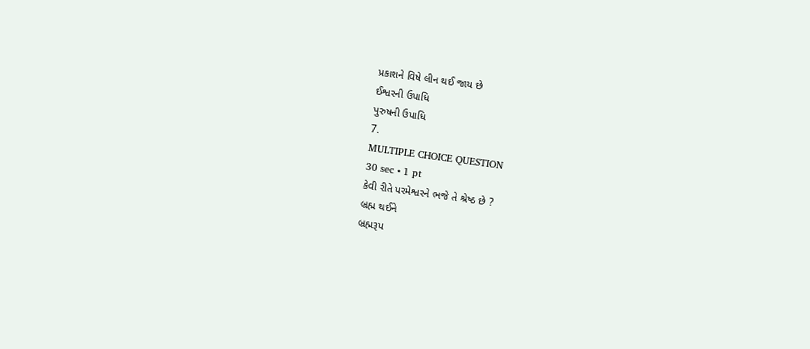પ્રકાશને વિષે લીન થઈ જાય છે
ઈશ્વરની ઉપાધિ
પુરુષની ઉપાધિ
7.
MULTIPLE CHOICE QUESTION
30 sec • 1 pt
કેવી રીતે પરમેશ્વરને ભજે તે શ્રેષ્ઠ છે ?
બ્રહ્મ થઈને
બ્રહ્મરૂપ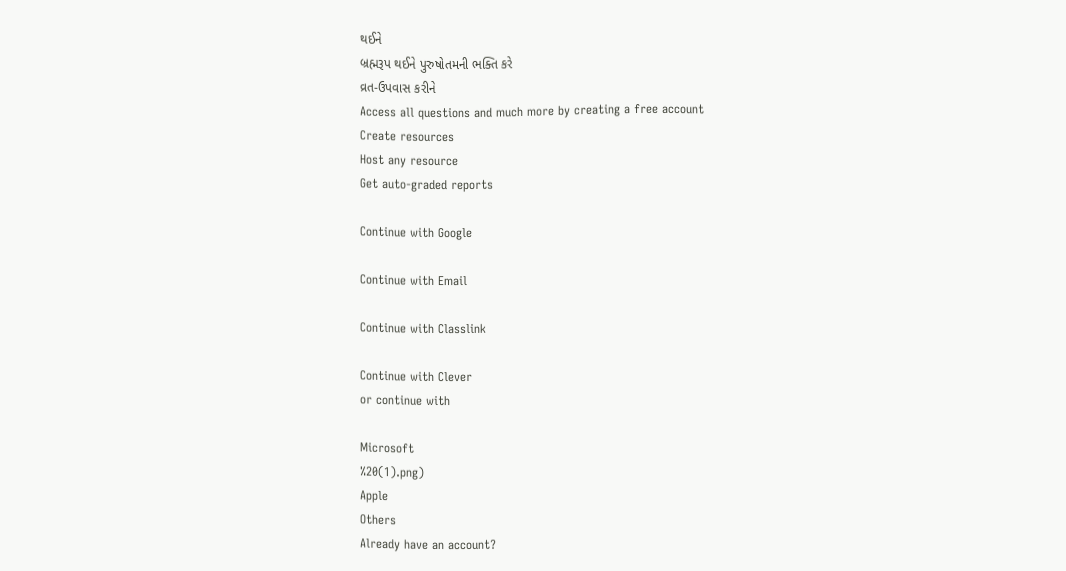થઈને
બ્રહ્મરૂપ થઈને પુરુષોતમની ભક્તિ કરે
વ્રત-ઉપવાસ કરીને
Access all questions and much more by creating a free account
Create resources
Host any resource
Get auto-graded reports

Continue with Google

Continue with Email

Continue with Classlink

Continue with Clever
or continue with

Microsoft
%20(1).png)
Apple
Others
Already have an account?